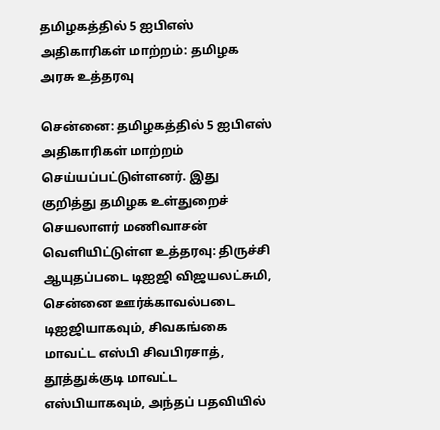தமிழகத்தில் 5 ஐபிஎஸ் அதிகாரிகள் மாற்றம்: தமிழக அரசு உத்தரவு

சென்னை: தமிழகத்தில் 5 ஐபிஎஸ் அதிகாரிகள் மாற்றம் செய்யப்பட்டுள்ளனர். இது குறித்து தமிழக உள்துறைச் செயலாளர் மணிவாசன் வெளியிட்டுள்ள உத்தரவு: திருச்சி ஆயுதப்படை டிஐஜி விஜயலட்சுமி, சென்னை ஊர்க்காவல்படை டிஐஜியாகவும், சிவகங்கை மாவட்ட எஸ்பி சிவபிரசாத், தூத்துக்குடி மாவட்ட எஸ்பியாகவும், அந்தப் பதவியில்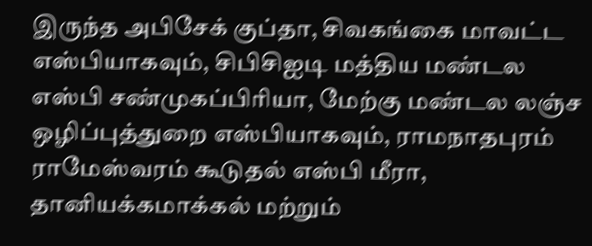இருந்த அபிசேக் குப்தா, சிவகங்கை மாவட்ட எஸ்பியாகவும், சிபிசிஐடி மத்திய மண்டல எஸ்பி சண்முகப்பிரியா, மேற்கு மண்டல லஞ்ச ஒழிப்புத்துறை எஸ்பியாகவும், ராமநாதபுரம் ராமேஸ்வரம் கூடுதல் எஸ்பி மீரா, தானியக்கமாக்கல் மற்றும்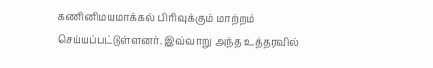கணினிமயமாக்கல் பிரிவுக்கும் மாற்றம் செய்யப்பட்டுள்ளனர். இவ்வாறு அந்த உத்தரவில்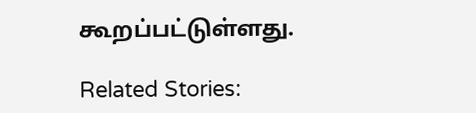கூறப்பட்டுள்ளது.

Related Stories: